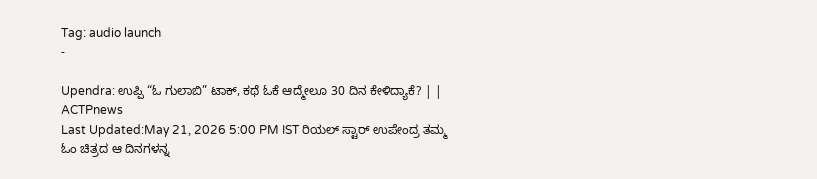Tag: audio launch
-

Upendra: ಉಪ್ಪಿ “ಓ ಗುಲಾಬಿ” ಟಾಕ್, ಕಥೆ ಓಕೆ ಆದ್ಮೇಲೂ 30 ದಿನ ಕೇಳಿದ್ಯಾಕೆ? | | ACTPnews
Last Updated:May 21, 2026 5:00 PM IST ರಿಯಲ್ ಸ್ಟಾರ್ ಉಪೇಂದ್ರ ತಮ್ಮ ಓಂ ಚಿತ್ರದ ಆ ದಿನಗಳನ್ನ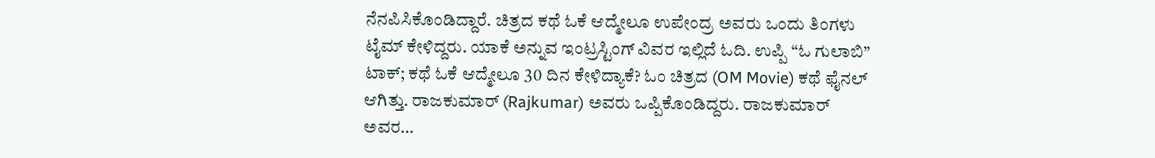ನೆನಪಿಸಿಕೊಂಡಿದ್ದಾರೆ. ಚಿತ್ರದ ಕಥೆ ಓಕೆ ಆದ್ಮೇಲೂ ಉಪೇಂದ್ರ ಅವರು ಒಂದು ತಿಂಗಳು ಟೈಮ್ ಕೇಳಿದ್ದರು. ಯಾಕೆ ಅನ್ನುವ ಇಂಟ್ರಸ್ಟಿಂಗ್ ವಿವರ ಇಲ್ಲಿದೆ ಓದಿ. ಉಪ್ಪಿ “ಓ ಗುಲಾಬಿ” ಟಾಕ್; ಕಥೆ ಓಕೆ ಆದ್ಮೇಲೂ 30 ದಿನ ಕೇಳಿದ್ಯಾಕೆ? ಓಂ ಚಿತ್ರದ (OM Movie) ಕಥೆ ಫೈನಲ್ ಆಗಿತ್ತು. ರಾಜಕುಮಾರ್ (Rajkumar) ಅವರು ಒಪ್ಪಿಕೊಂಡಿದ್ದರು. ರಾಜಕುಮಾರ್ ಅವರ…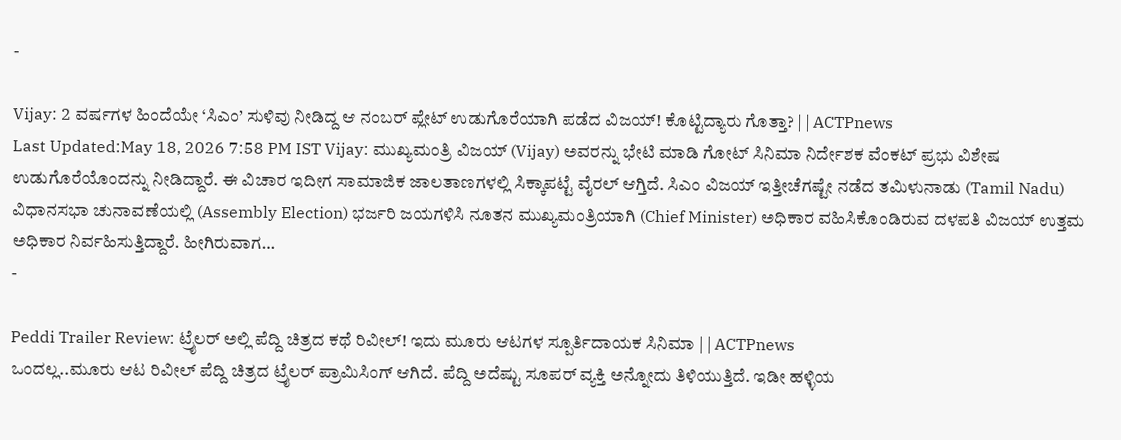-

Vijay: 2 ವರ್ಷಗಳ ಹಿಂದೆಯೇ ‘ಸಿಎಂ’ ಸುಳಿವು ನೀಡಿದ್ದ ಆ ನಂಬರ್ ಪ್ಲೇಟ್ ಉಡುಗೊರೆಯಾಗಿ ಪಡೆದ ವಿಜಯ್! ಕೊಟ್ಟಿದ್ಯಾರು ಗೊತ್ತಾ? | | ACTPnews
Last Updated:May 18, 2026 7:58 PM IST Vijay: ಮುಖ್ಯಮಂತ್ರಿ ವಿಜಯ್ (Vijay) ಅವರನ್ನು ಭೇಟಿ ಮಾಡಿ ಗೋಟ್ ಸಿನಿಮಾ ನಿರ್ದೇಶಕ ವೆಂಕಟ್ ಪ್ರಭು ವಿಶೇಷ ಉಡುಗೊರೆಯೊಂದನ್ನು ನೀಡಿದ್ದಾರೆ. ಈ ವಿಚಾರ ಇದೀಗ ಸಾಮಾಜಿಕ ಜಾಲತಾಣಗಳಲ್ಲಿ ಸಿಕ್ಕಾಪಟ್ಟೆ ವೈರಲ್ ಆಗ್ತಿದೆ. ಸಿಎಂ ವಿಜಯ್ ಇತ್ತೀಚೆಗಷ್ಟೇ ನಡೆದ ತಮಿಳುನಾಡು (Tamil Nadu) ವಿಧಾನಸಭಾ ಚುನಾವಣೆಯಲ್ಲಿ (Assembly Election) ಭರ್ಜರಿ ಜಯಗಳಿಸಿ ನೂತನ ಮುಖ್ಯಮಂತ್ರಿಯಾಗಿ (Chief Minister) ಅಧಿಕಾರ ವಹಿಸಿಕೊಂಡಿರುವ ದಳಪತಿ ವಿಜಯ್ ಉತ್ತಮ ಅಧಿಕಾರ ನಿರ್ವಹಿಸುತ್ತಿದ್ದಾರೆ. ಹೀಗಿರುವಾಗ…
-

Peddi Trailer Review: ಟ್ರೈಲರ್ ಅಲ್ಲಿ ಪೆದ್ದಿ ಚಿತ್ರದ ಕಥೆ ರಿವೀಲ್! ಇದು ಮೂರು ಆಟಗಳ ಸ್ಪೂರ್ತಿದಾಯಕ ಸಿನಿಮಾ | | ACTPnews
ಒಂದಲ್ಲ..ಮೂರು ಆಟ ರಿವೀಲ್ ಪೆದ್ದಿ ಚಿತ್ರದ ಟ್ರೈಲರ್ ಪ್ರಾಮಿಸಿಂಗ್ ಆಗಿದೆ. ಪೆದ್ದಿ ಅದೆಷ್ಟು ಸೂಪರ್ ವ್ಯಕ್ತಿ ಅನ್ನೋದು ತಿಳಿಯುತ್ತಿದೆ. ಇಡೀ ಹಳ್ಳಿಯ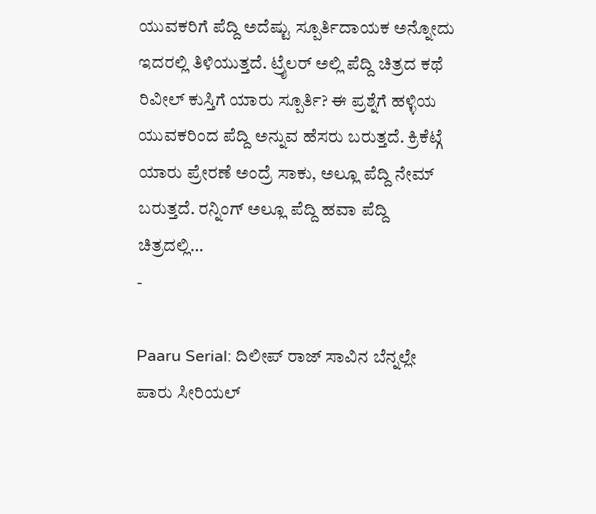ಯುವಕರಿಗೆ ಪೆದ್ದಿ ಅದೆಷ್ಟು ಸ್ಪೂರ್ತಿದಾಯಕ ಅನ್ನೋದು ಇದರಲ್ಲಿ ತಿಳಿಯುತ್ತದೆ. ಟ್ರೈಲರ್ ಅಲ್ಲಿ ಪೆದ್ದಿ ಚಿತ್ರದ ಕಥೆ ರಿವೀಲ್ ಕುಸ್ತಿಗೆ ಯಾರು ಸ್ಪೂರ್ತಿ? ಈ ಪ್ರಶ್ನೆಗೆ ಹಳ್ಳಿಯ ಯುವಕರಿಂದ ಪೆದ್ದಿ ಅನ್ನುವ ಹೆಸರು ಬರುತ್ತದೆ. ಕ್ರಿಕೆಟ್ಗೆ ಯಾರು ಪ್ರೇರಣೆ ಅಂದ್ರೆ ಸಾಕು, ಅಲ್ಲೂ ಪೆದ್ದಿ ನೇಮ್ ಬರುತ್ತದೆ. ರನ್ನಿಂಗ್ ಅಲ್ಲೂ ಪೆದ್ದಿ ಹವಾ ಪೆದ್ದಿ ಚಿತ್ರದಲ್ಲಿ…
-

Paaru Serial: ದಿಲೀಪ್ ರಾಜ್ ಸಾವಿನ ಬೆನ್ನಲ್ಲೇ ಪಾರು ಸೀರಿಯಲ್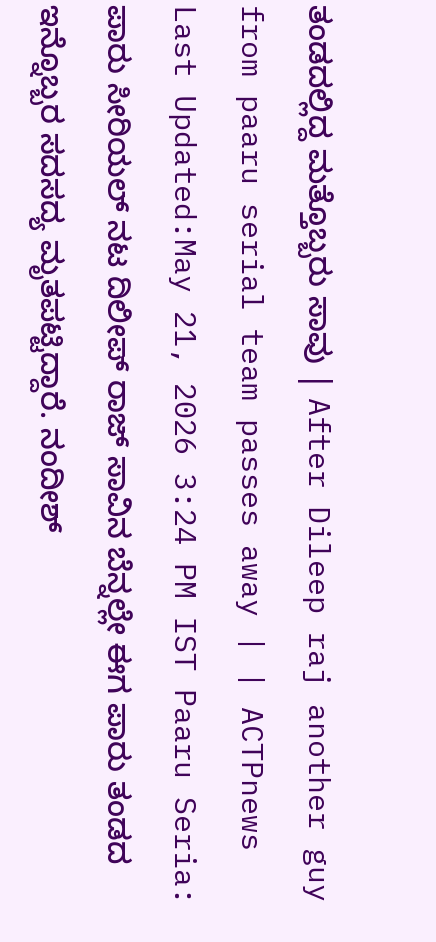ತಂಡದಲ್ಲಿದ್ದ ಮತ್ತೊಬ್ಬರು ಸಾವು | After Dileep raj another guy from paaru serial team passes away | | ACTPnews
Last Updated:May 21, 2026 3:24 PM IST Paaru Seria: ಪಾರು ಸೀರಿಯಲ್ ನಟ ದಿಲೀಪ್ ರಾಜ್ ಸಾವಿನ ಬೆನ್ನಲ್ಲೇ ಈಗ ಪಾರು ತಂಡದ ಇನ್ನೊಬ್ಬರ ಸದಸದ್ಯ ಮೃತಪಟ್ಟಿದ್ದಾರೆ. ನಂದೀಶ್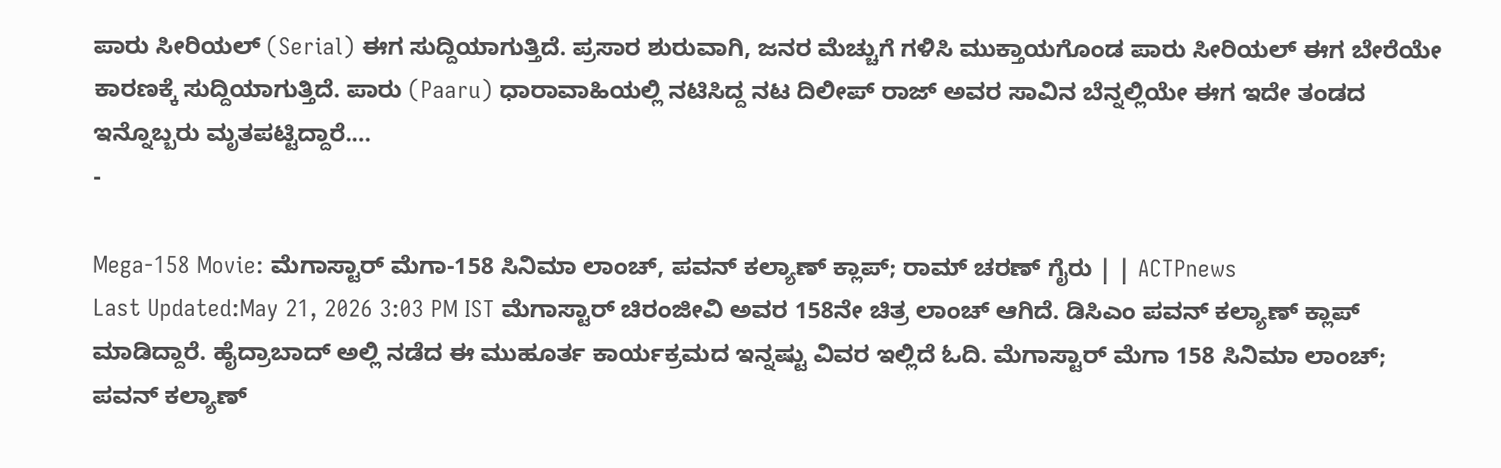ಪಾರು ಸೀರಿಯಲ್ (Serial) ಈಗ ಸುದ್ದಿಯಾಗುತ್ತಿದೆ. ಪ್ರಸಾರ ಶುರುವಾಗಿ, ಜನರ ಮೆಚ್ಚುಗೆ ಗಳಿಸಿ ಮುಕ್ತಾಯಗೊಂಡ ಪಾರು ಸೀರಿಯಲ್ ಈಗ ಬೇರೆಯೇ ಕಾರಣಕ್ಕೆ ಸುದ್ದಿಯಾಗುತ್ತಿದೆ. ಪಾರು (Paaru) ಧಾರಾವಾಹಿಯಲ್ಲಿ ನಟಿಸಿದ್ದ ನಟ ದಿಲೀಪ್ ರಾಜ್ ಅವರ ಸಾವಿನ ಬೆನ್ನಲ್ಲಿಯೇ ಈಗ ಇದೇ ತಂಡದ ಇನ್ನೊಬ್ಬರು ಮೃತಪಟ್ಟಿದ್ದಾರೆ.…
-

Mega-158 Movie: ಮೆಗಾಸ್ಟಾರ್ ಮೆಗಾ-158 ಸಿನಿಮಾ ಲಾಂಚ್, ಪವನ್ ಕಲ್ಯಾಣ್ ಕ್ಲಾಪ್; ರಾಮ್ ಚರಣ್ ಗೈರು | | ACTPnews
Last Updated:May 21, 2026 3:03 PM IST ಮೆಗಾಸ್ಟಾರ್ ಚಿರಂಜೀವಿ ಅವರ 158ನೇ ಚಿತ್ರ ಲಾಂಚ್ ಆಗಿದೆ. ಡಿಸಿಎಂ ಪವನ್ ಕಲ್ಯಾಣ್ ಕ್ಲಾಪ್ ಮಾಡಿದ್ದಾರೆ. ಹೈದ್ರಾಬಾದ್ ಅಲ್ಲಿ ನಡೆದ ಈ ಮುಹೂರ್ತ ಕಾರ್ಯಕ್ರಮದ ಇನ್ನಷ್ಟು ವಿವರ ಇಲ್ಲಿದೆ ಓದಿ. ಮೆಗಾಸ್ಟಾರ್ ಮೆಗಾ 158 ಸಿನಿಮಾ ಲಾಂಚ್; ಪವನ್ ಕಲ್ಯಾಣ್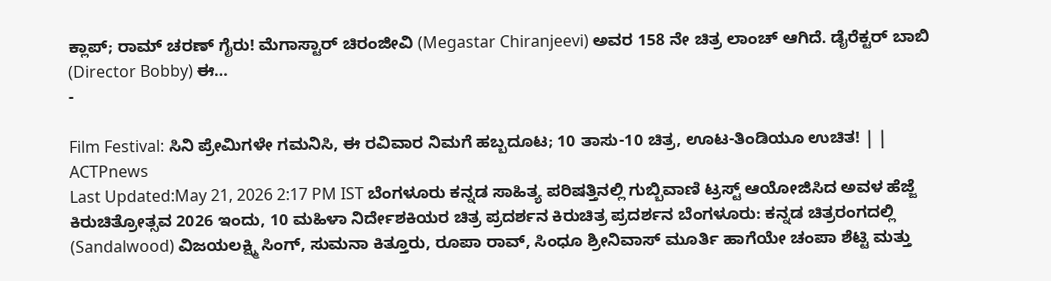ಕ್ಲಾಪ್; ರಾಮ್ ಚರಣ್ ಗೈರು! ಮೆಗಾಸ್ಟಾರ್ ಚಿರಂಜೀವಿ (Megastar Chiranjeevi) ಅವರ 158 ನೇ ಚಿತ್ರ ಲಾಂಚ್ ಆಗಿದೆ. ಡೈರೆಕ್ಟರ್ ಬಾಬಿ (Director Bobby) ಈ…
-

Film Festival: ಸಿನಿ ಪ್ರೇಮಿಗಳೇ ಗಮನಿಸಿ, ಈ ರವಿವಾರ ನಿಮಗೆ ಹಬ್ಬದೂಟ; 10 ತಾಸು-10 ಚಿತ್ರ, ಊಟ-ತಿಂಡಿಯೂ ಉಚಿತ! | | ACTPnews
Last Updated:May 21, 2026 2:17 PM IST ಬೆಂಗಳೂರು ಕನ್ನಡ ಸಾಹಿತ್ಯ ಪರಿಷತ್ತಿನಲ್ಲಿ ಗುಬ್ಬಿವಾಣಿ ಟ್ರಸ್ಟ್ ಆಯೋಜಿಸಿದ ಅವಳ ಹೆಜ್ಜೆ ಕಿರುಚಿತ್ರೋತ್ಸವ 2026 ಇಂದು, 10 ಮಹಿಳಾ ನಿರ್ದೇಶಕಿಯರ ಚಿತ್ರ ಪ್ರದರ್ಶನ ಕಿರುಚಿತ್ರ ಪ್ರದರ್ಶನ ಬೆಂಗಳೂರು: ಕನ್ನಡ ಚಿತ್ರರಂಗದಲ್ಲಿ (Sandalwood) ವಿಜಯಲಕ್ಷ್ಮಿ ಸಿಂಗ್, ಸುಮನಾ ಕಿತ್ತೂರು, ರೂಪಾ ರಾವ್, ಸಿಂಧೂ ಶ್ರೀನಿವಾಸ್ ಮೂರ್ತಿ ಹಾಗೆಯೇ ಚಂಪಾ ಶೆಟ್ಟಿ ಮತ್ತು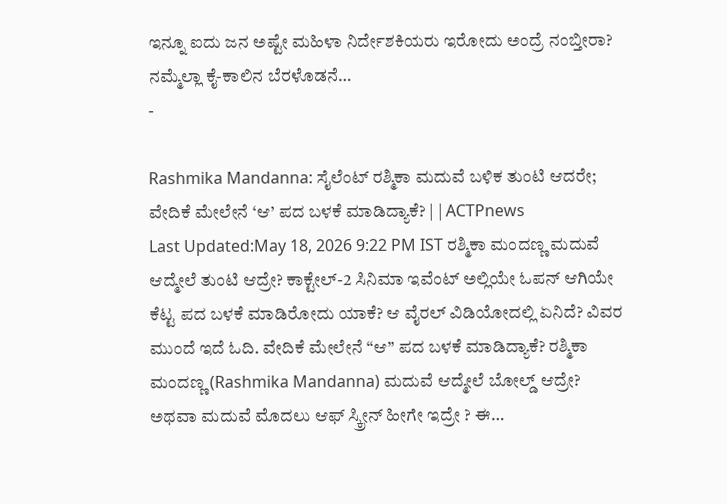ಇನ್ನೂ ಐದು ಜನ ಅಷ್ಟೇ ಮಹಿಳಾ ನಿರ್ದೇಶಕಿಯರು ಇರೋದು ಅಂದ್ರೆ ನಂಬ್ತೀರಾ? ನಮ್ಮೆಲ್ಲಾ ಕೈ-ಕಾಲಿನ ಬೆರಳೊಡನೆ…
-

Rashmika Mandanna: ಸೈಲೆಂಟ್ ರಶ್ಮಿಕಾ ಮದುವೆ ಬಳಿಕ ತುಂಟಿ ಆದರೇ; ವೇದಿಕೆ ಮೇಲೇನೆ ‘ಆ’ ಪದ ಬಳಕೆ ಮಾಡಿದ್ಯಾಕೆ? | | ACTPnews
Last Updated:May 18, 2026 9:22 PM IST ರಶ್ಮಿಕಾ ಮಂದಣ್ಣ ಮದುವೆ ಆದ್ಮೇಲೆ ತುಂಟಿ ಆದ್ರೇ? ಕಾಕ್ಟೇಲ್-2 ಸಿನಿಮಾ ಇವೆಂಟ್ ಅಲ್ಲಿಯೇ ಓಪನ್ ಆಗಿಯೇ ಕೆಟ್ಟ ಪದ ಬಳಕೆ ಮಾಡಿರೋದು ಯಾಕೆ? ಆ ವೈರಲ್ ವಿಡಿಯೋದಲ್ಲಿ ಏನಿದೆ? ವಿವರ ಮುಂದೆ ಇದೆ ಓದಿ. ವೇದಿಕೆ ಮೇಲೇನೆ “ಆ” ಪದ ಬಳಕೆ ಮಾಡಿದ್ಯಾಕೆ? ರಶ್ಮಿಕಾ ಮಂದಣ್ಣ (Rashmika Mandanna) ಮದುವೆ ಆದ್ಮೇಲೆ ಬೋಲ್ಡ್ ಆದ್ರೇ? ಅಥವಾ ಮದುವೆ ಮೊದಲು ಆಫ್ ಸ್ಕ್ರೀನ್ ಹೀಗೇ ಇದ್ರೇ ? ಈ…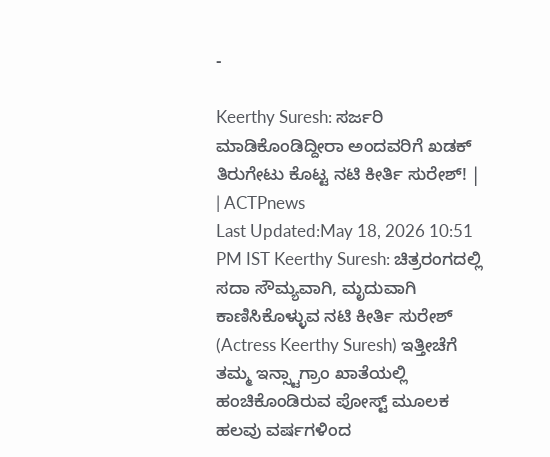-

Keerthy Suresh: ಸರ್ಜರಿ ಮಾಡಿಕೊಂಡಿದ್ದೀರಾ ಅಂದವರಿಗೆ ಖಡಕ್ ತಿರುಗೇಟು ಕೊಟ್ಟ ನಟಿ ಕೀರ್ತಿ ಸುರೇಶ್! | | ACTPnews
Last Updated:May 18, 2026 10:51 PM IST Keerthy Suresh: ಚಿತ್ರರಂಗದಲ್ಲಿ ಸದಾ ಸೌಮ್ಯವಾಗಿ, ಮೃದುವಾಗಿ ಕಾಣಿಸಿಕೊಳ್ಳುವ ನಟಿ ಕೀರ್ತಿ ಸುರೇಶ್ (Actress Keerthy Suresh) ಇತ್ತೀಚೆಗೆ ತಮ್ಮ ಇನ್ಸ್ಟಾಗ್ರಾಂ ಖಾತೆಯಲ್ಲಿ ಹಂಚಿಕೊಂಡಿರುವ ಪೋಸ್ಟ್ ಮೂಲಕ ಹಲವು ವರ್ಷಗಳಿಂದ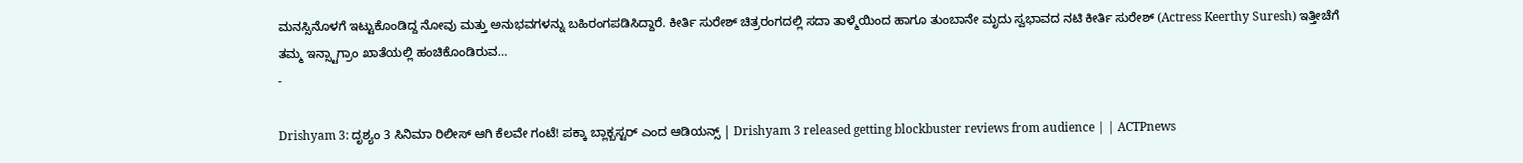ಮನಸ್ಸಿನೊಳಗೆ ಇಟ್ಟುಕೊಂಡಿದ್ದ ನೋವು ಮತ್ತು ಅನುಭವಗಳನ್ನು ಬಹಿರಂಗಪಡಿಸಿದ್ದಾರೆ. ಕೀರ್ತಿ ಸುರೇಶ್ ಚಿತ್ರರಂಗದಲ್ಲಿ ಸದಾ ತಾಳ್ಮೆಯಿಂದ ಹಾಗೂ ತುಂಬಾನೇ ಮೃದು ಸ್ವಭಾವದ ನಟಿ ಕೀರ್ತಿ ಸುರೇಶ್ (Actress Keerthy Suresh) ಇತ್ತೀಚೆಗೆ ತಮ್ಮ ಇನ್ಸ್ಟಾಗ್ರಾಂ ಖಾತೆಯಲ್ಲಿ ಹಂಚಿಕೊಂಡಿರುವ…
-

Drishyam 3: ದೃಶ್ಯಂ 3 ಸಿನಿಮಾ ರಿಲೀಸ್ ಆಗಿ ಕೆಲವೇ ಗಂಟೆ! ಪಕ್ಕಾ ಬ್ಲಾಕ್ಬಸ್ಟರ್ ಎಂದ ಆಡಿಯನ್ಸ್ | Drishyam 3 released getting blockbuster reviews from audience | | ACTPnews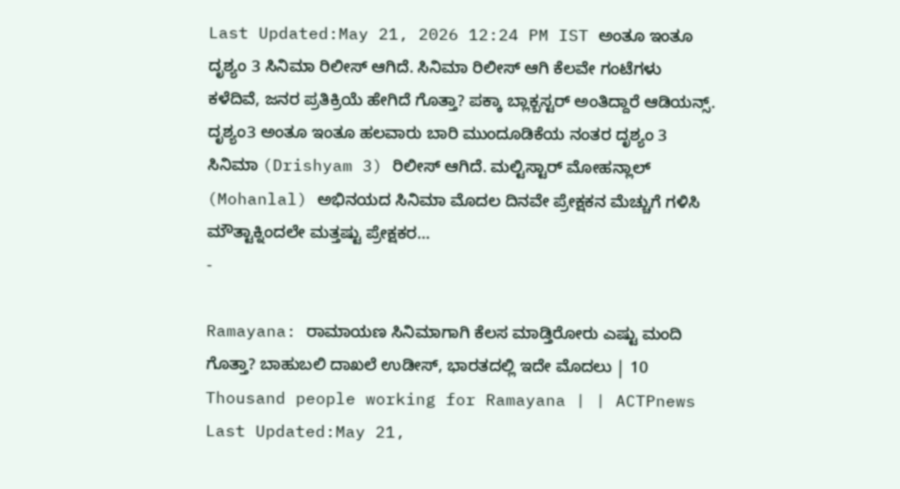Last Updated:May 21, 2026 12:24 PM IST ಅಂತೂ ಇಂತೂ ದೃಶ್ಯಂ 3 ಸಿನಿಮಾ ರಿಲೀಸ್ ಆಗಿದೆ. ಸಿನಿಮಾ ರಿಲೀಸ್ ಆಗಿ ಕೆಲವೇ ಗಂಟೆಗಳು ಕಳೆದಿವೆ, ಜನರ ಪ್ರತಿಕ್ರಿಯೆ ಹೇಗಿದೆ ಗೊತ್ತಾ? ಪಕ್ಕಾ ಬ್ಲಾಕ್ಬಸ್ಟರ್ ಅಂತಿದ್ದಾರೆ ಆಡಿಯನ್ಸ್. ದೃಶ್ಯಂ3 ಅಂತೂ ಇಂತೂ ಹಲವಾರು ಬಾರಿ ಮುಂದೂಡಿಕೆಯ ನಂತರ ದೃಶ್ಯಂ 3 ಸಿನಿಮಾ (Drishyam 3) ರಿಲೀಸ್ ಆಗಿದೆ. ಮಲ್ಟಿಸ್ಟಾರ್ ಮೋಹನ್ಲಾಲ್ (Mohanlal) ಅಭಿನಯದ ಸಿನಿಮಾ ಮೊದಲ ದಿನವೇ ಪ್ರೇಕ್ಷಕನ ಮೆಚ್ಚುಗೆ ಗಳಿಸಿ ಮೌತ್ಟಾಕ್ನಿಂದಲೇ ಮತ್ತಷ್ಟು ಪ್ರೇಕ್ಷಕರ…
-

Ramayana: ರಾಮಾಯಣ ಸಿನಿಮಾಗಾಗಿ ಕೆಲಸ ಮಾಡ್ತಿರೋರು ಎಷ್ಟು ಮಂದಿ ಗೊತ್ತಾ? ಬಾಹುಬಲಿ ದಾಖಲೆ ಉಡೀಸ್, ಭಾರತದಲ್ಲಿ ಇದೇ ಮೊದಲು | 10 Thousand people working for Ramayana | | ACTPnews
Last Updated:May 21,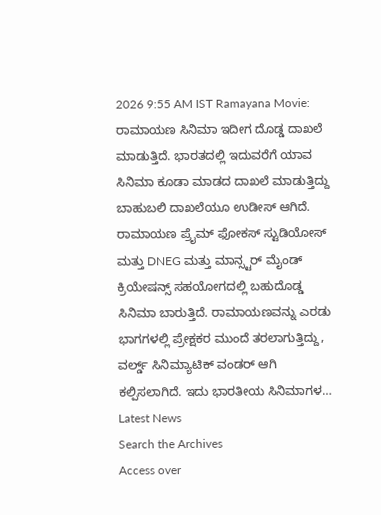2026 9:55 AM IST Ramayana Movie: ರಾಮಾಯಣ ಸಿನಿಮಾ ಇದೀಗ ದೊಡ್ಡ ದಾಖಲೆ ಮಾಡುತ್ತಿದೆ. ಭಾರತದಲ್ಲಿ ಇದುವರೆಗೆ ಯಾವ ಸಿನಿಮಾ ಕೂಡಾ ಮಾಡದ ದಾಖಲೆ ಮಾಡುತ್ತಿದ್ದು ಬಾಹುಬಲಿ ದಾಖಲೆಯೂ ಉಡೀಸ್ ಆಗಿದೆ. ರಾಮಾಯಣ ಪ್ರೈಮ್ ಫೋಕಸ್ ಸ್ಟುಡಿಯೋಸ್ ಮತ್ತು DNEG ಮತ್ತು ಮಾನ್ಸ್ಟರ್ ಮೈಂಡ್ ಕ್ರಿಯೇಷನ್ಸ್ ಸಹಯೋಗದಲ್ಲಿ ಬಹುದೊಡ್ಡ ಸಿನಿಮಾ ಬಾರುತ್ತಿದೆ. ರಾಮಾಯಣವನ್ನು ಎರಡು ಭಾಗಗಳಲ್ಲಿ ಪ್ರೇಕ್ಷಕರ ಮುಂದೆ ತರಲಾಗುತ್ತಿದ್ದು, ವರ್ಲ್ಡ್ ಸಿನಿಮ್ಯಾಟಿಕ್ ವಂಡರ್ ಆಗಿ ಕಲ್ಪಿಸಲಾಗಿದೆ. ಇದು ಭಾರತೀಯ ಸಿನಿಮಾಗಳ…
Latest News
Search the Archives
Access over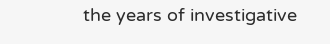the years of investigative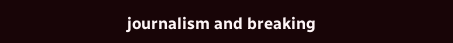journalism and breaking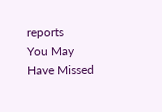reports
You May Have Missed